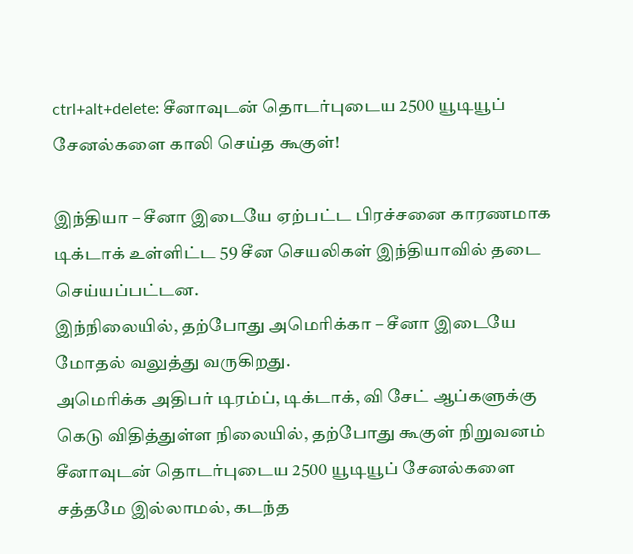ctrl+alt+delete: சீனாவுடன் தொடர்புடைய 2500 யூடியூப் சேனல்களை காலி செய்த கூகுள்!

இந்தியா – சீனா இடையே ஏற்பட்ட பிரச்சனை காரணமாக டிக்டாக் உள்ளிட்ட 59 சீன செயலிகள் இந்தியாவில் தடை செய்யப்பட்டன.
இந்நிலையில், தற்போது அமெரிக்கா – சீனா இடையே மோதல் வலுத்து வருகிறது.
அமெரிக்க அதிபர் டிரம்ப், டிக்டாக், வி சேட் ஆப்களுக்கு கெடு விதித்துள்ள நிலையில், தற்போது கூகுள் நிறுவனம் சீனாவுடன் தொடர்புடைய 2500 யூடியூப் சேனல்களை சத்தமே இல்லாமல், கடந்த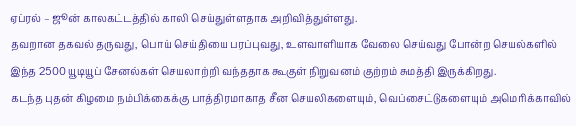ஏப்ரல் – ஜூன் காலகட்டத்தில் காலி செய்துள்ளதாக அறிவித்துள்ளது.
தவறான தகவல் தருவது, பொய் செய்தியை பரப்புவது, உளவாளியாக வேலை செய்வது போன்ற செயல்களில் இந்த 2500 யூடியூப் சேனல்கள் செயலாற்றி வந்ததாக கூகுள் நிறுவனம் குற்றம் சுமத்தி இருக்கிறது.
கடந்த புதன் கிழமை நம்பிக்கைக்கு பாத்திரமாகாத சீன செயலிகளையும், வெப்சைட்டுகளையும் அமெரிக்காவில்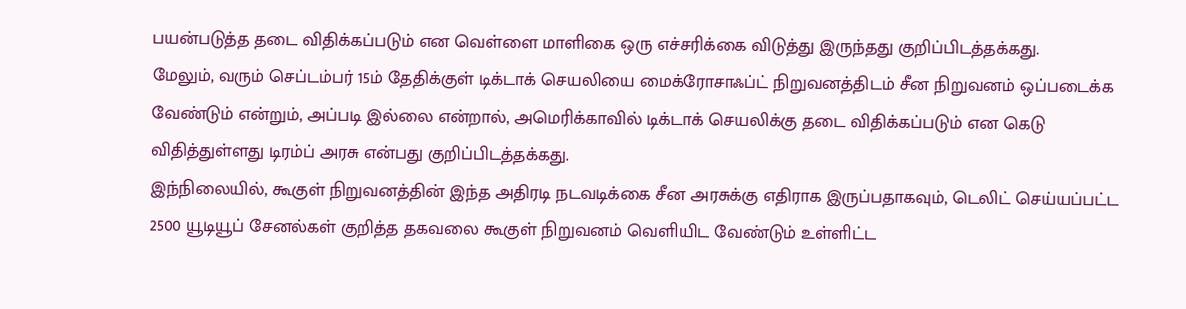பயன்படுத்த தடை விதிக்கப்படும் என வெள்ளை மாளிகை ஒரு எச்சரிக்கை விடுத்து இருந்தது குறிப்பிடத்தக்கது.
மேலும், வரும் செப்டம்பர் 15ம் தேதிக்குள் டிக்டாக் செயலியை மைக்ரோசாஃப்ட் நிறுவனத்திடம் சீன நிறுவனம் ஒப்படைக்க வேண்டும் என்றும், அப்படி இல்லை என்றால், அமெரிக்காவில் டிக்டாக் செயலிக்கு தடை விதிக்கப்படும் என கெடு விதித்துள்ளது டிரம்ப் அரசு என்பது குறிப்பிடத்தக்கது.
இந்நிலையில், கூகுள் நிறுவனத்தின் இந்த அதிரடி நடவடிக்கை சீன அரசுக்கு எதிராக இருப்பதாகவும், டெலிட் செய்யப்பட்ட 2500 யூடியூப் சேனல்கள் குறித்த தகவலை கூகுள் நிறுவனம் வெளியிட வேண்டும் உள்ளிட்ட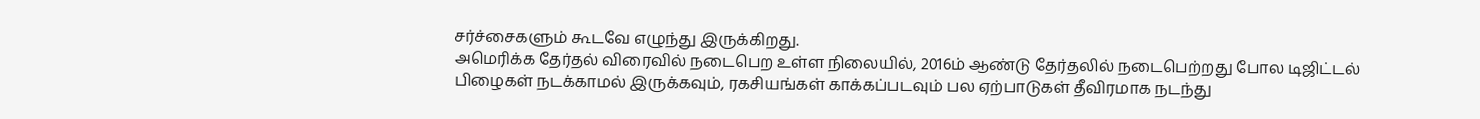சர்ச்சைகளும் கூடவே எழுந்து இருக்கிறது.
அமெரிக்க தேர்தல் விரைவில் நடைபெற உள்ள நிலையில், 2016ம் ஆண்டு தேர்தலில் நடைபெற்றது போல டிஜிட்டல் பிழைகள் நடக்காமல் இருக்கவும், ரகசியங்கள் காக்கப்படவும் பல ஏற்பாடுகள் தீவிரமாக நடந்து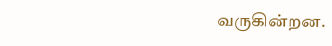வருகின்றன.